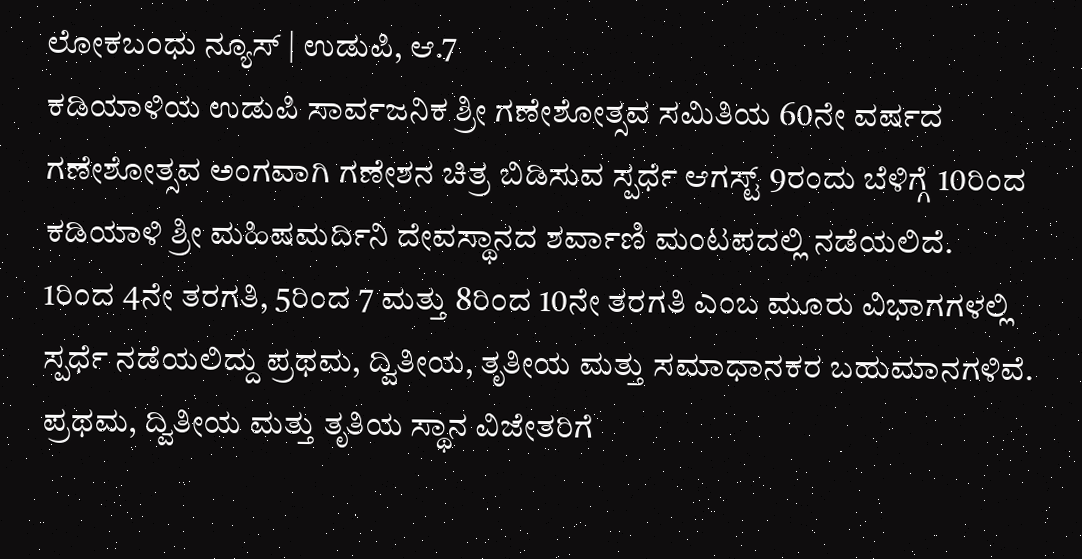ಲೋಕಬಂಧು ನ್ಯೂಸ್ | ಉಡುಪಿ, ಆ.7
ಕಡಿಯಾಳಿಯ ಉಡುಪಿ ಸಾರ್ವಜನಿಕ ಶ್ರೀ ಗಣೇಶೋತ್ಸವ ಸಮಿತಿಯ 60ನೇ ವರ್ಷದ ಗಣೇಶೋತ್ಸವ ಅಂಗವಾಗಿ ಗಣೇಶನ ಚಿತ್ರ ಬಿಡಿಸುವ ಸ್ಪರ್ಧೆ ಆಗಸ್ಟ್ 9ರಂದು ಬೆಳಿಗ್ಗೆ 10ರಿಂದ ಕಡಿಯಾಳಿ ಶ್ರೀ ಮಹಿಷಮರ್ದಿನಿ ದೇವಸ್ಥಾನದ ಶರ್ವಾಣಿ ಮಂಟಪದಲ್ಲಿ ನಡೆಯಲಿದೆ.
1ರಿಂದ 4ನೇ ತರಗತಿ, 5ರಿಂದ 7 ಮತ್ತು 8ರಿಂದ 10ನೇ ತರಗತಿ ಎಂಬ ಮೂರು ವಿಭಾಗಗಳಲ್ಲಿ ಸ್ಪರ್ಧೆ ನಡೆಯಲಿದ್ದು ಪ್ರಥಮ, ದ್ವಿತೀಯ, ತೃತೀಯ ಮತ್ತು ಸಮಾಧಾನಕರ ಬಹುಮಾನಗಳಿವೆ. ಪ್ರಥಮ, ದ್ವಿತೀಯ ಮತ್ತು ತೃತಿಯ ಸ್ಥಾನ ವಿಜೇತರಿಗೆ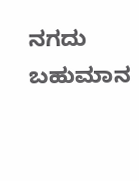ನಗದು ಬಹುಮಾನ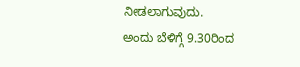ನೀಡಲಾಗುವುದು.
ಅಂದು ಬೆಳಿಗ್ಗೆ 9.30ರಿಂದ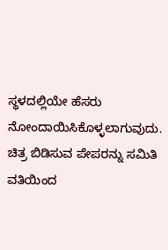ಸ್ಥಳದಲ್ಲಿಯೇ ಹೆಸರು ನೋಂದಾಯಿಸಿಕೊಳ್ಳಲಾಗುವುದು. ಚಿತ್ರ ಬಿಡಿಸುವ ಪೇಪರನ್ನು ಸಮಿತಿ ವತಿಯಿಂದ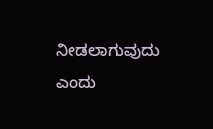ನೀಡಲಾಗುವುದು ಎಂದು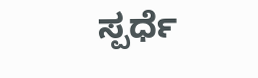ಸ್ಪರ್ಧೆ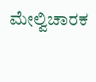ಮೇಲ್ವಿಚಾರಕ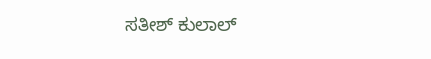ಸತೀಶ್ ಕುಲಾಲ್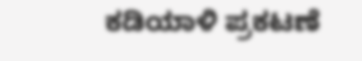ಕಡಿಯಾಳಿ ಪ್ರಕಟಣೆ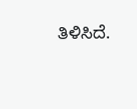ತಿಳಿಸಿದೆ.